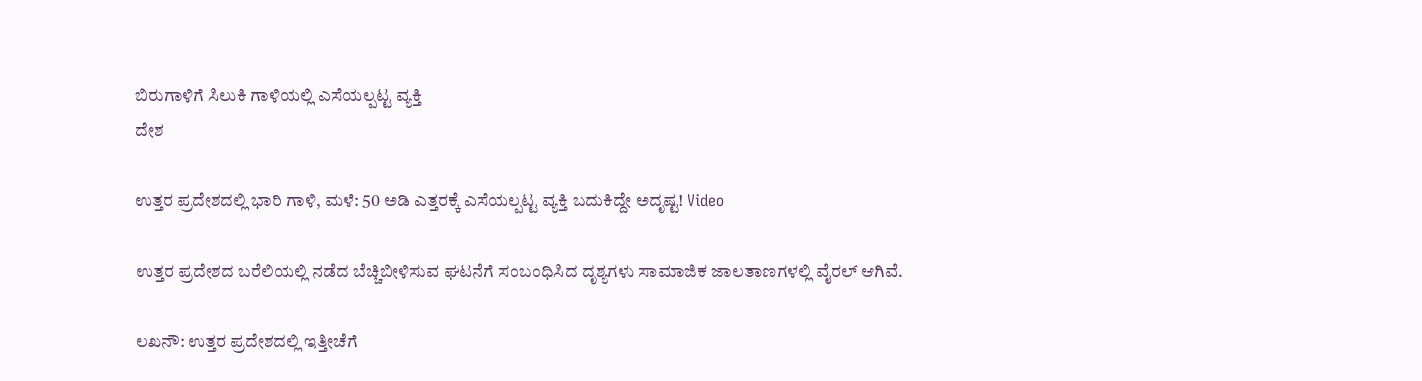ಬಿರುಗಾಳಿಗೆ ಸಿಲುಕಿ ಗಾಳಿಯಲ್ಲಿ ಎಸೆಯಲ್ಪಟ್ಟ ವ್ಯಕ್ತಿ
ದೇಶ

ಉತ್ತರ ಪ್ರದೇಶದಲ್ಲಿ ಭಾರಿ ಗಾಳಿ, ಮಳೆ: 50 ಅಡಿ ಎತ್ತರಕ್ಕೆ ಎಸೆಯಲ್ಪಟ್ಟ ವ್ಯಕ್ತಿ ಬದುಕಿದ್ದೇ ಅದೃಷ್ಟ! Video

ಉತ್ತರ ಪ್ರದೇಶದ ಬರೆಲಿಯಲ್ಲಿ ನಡೆದ ಬೆಚ್ಚಿಬೀಳಿಸುವ ಘಟನೆಗೆ ಸಂಬಂಧಿಸಿದ ದೃಶ್ಯಗಳು ಸಾಮಾಜಿಕ ಜಾಲತಾಣಗಳಲ್ಲಿ ವೈರಲ್ ಆಗಿವೆ.

ಲಖನೌ: ಉತ್ತರ ಪ್ರದೇಶದಲ್ಲಿ ಇತ್ತೀಚೆಗೆ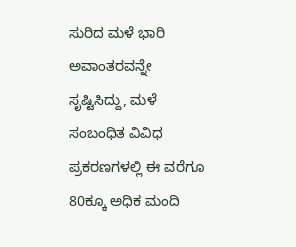ಸುರಿದ ಮಳೆ ಭಾರಿ ಅವಾಂತರವನ್ನೇ ಸೃಷ್ಟಿಸಿದ್ದು, ಮಳೆ ಸಂಬಂಧಿತ ವಿವಿಧ ಪ್ರಕರಣಗಳಲ್ಲಿ ಈ ವರೆಗೂ 80ಕ್ಕೂ ಅಧಿಕ ಮಂದಿ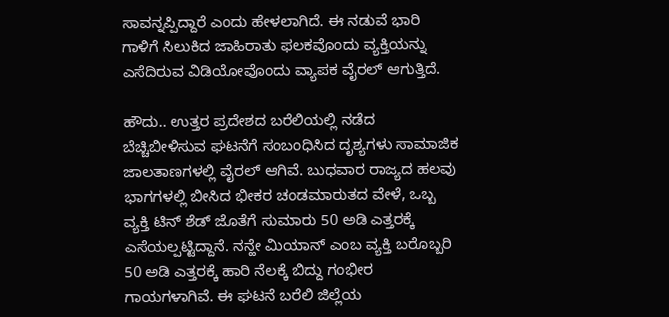ಸಾವನ್ನಪ್ಪಿದ್ದಾರೆ ಎಂದು ಹೇಳಲಾಗಿದೆ. ಈ ನಡುವೆ ಭಾರಿ ಗಾಳಿಗೆ ಸಿಲುಕಿದ ಜಾಹಿರಾತು ಫಲಕವೊಂದು ವ್ಯಕ್ತಿಯನ್ನು ಎಸೆದಿರುವ ವಿಡಿಯೋವೊಂದು ವ್ಯಾಪಕ ವೈರಲ್ ಆಗುತ್ತಿದೆ.

ಹೌದು.. ಉತ್ತರ ಪ್ರದೇಶದ ಬರೆಲಿಯಲ್ಲಿ ನಡೆದ ಬೆಚ್ಚಿಬೀಳಿಸುವ ಘಟನೆಗೆ ಸಂಬಂಧಿಸಿದ ದೃಶ್ಯಗಳು ಸಾಮಾಜಿಕ ಜಾಲತಾಣಗಳಲ್ಲಿ ವೈರಲ್ ಆಗಿವೆ. ಬುಧವಾರ ರಾಜ್ಯದ ಹಲವು ಭಾಗಗಳಲ್ಲಿ ಬೀಸಿದ ಭೀಕರ ಚಂಡಮಾರುತದ ವೇಳೆ, ಒಬ್ಬ ವ್ಯಕ್ತಿ ಟಿನ್ ಶೆಡ್ ಜೊತೆಗೆ ಸುಮಾರು 50 ಅಡಿ ಎತ್ತರಕ್ಕೆ ಎಸೆಯಲ್ಪಟ್ಟಿದ್ದಾನೆ. ನನ್ಹೇ ಮಿಯಾನ್ ಎಂಬ ವ್ಯಕ್ತಿ ಬರೊಬ್ಬರಿ 50 ಅಡಿ ಎತ್ತರಕ್ಕೆ ಹಾರಿ ನೆಲಕ್ಕೆ ಬಿದ್ದು ಗಂಭೀರ ಗಾಯಗಳಾಗಿವೆ. ಈ ಘಟನೆ ಬರೆಲಿ ಜಿಲ್ಲೆಯ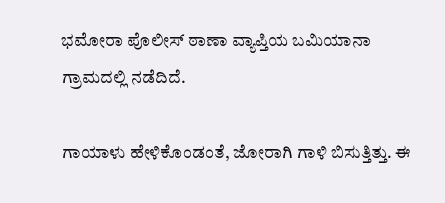ಭಮೋರಾ ಪೊಲೀಸ್ ಠಾಣಾ ವ್ಯಾಪ್ತಿಯ ಬಮಿಯಾನಾ ಗ್ರಾಮದಲ್ಲಿ ನಡೆದಿದೆ.

ಗಾಯಾಳು ಹೇಳಿಕೊಂಡಂತೆ, ಜೋರಾಗಿ ಗಾಳಿ ಬಿಸುತ್ತಿತ್ತು. ಈ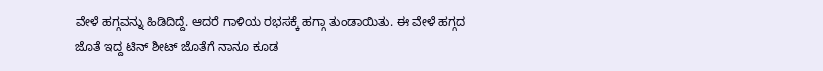ವೇಳೆ ಹಗ್ಗವನ್ನು ಹಿಡಿದಿದ್ದೆ. ಆದರೆ ಗಾಳಿಯ ರಭಸಕ್ಕೆ ಹಗ್ಗಾ ತುಂಡಾಯಿತು. ಈ ವೇಳೆ ಹಗ್ಗದ ಜೊತೆ ಇದ್ದ ಟಿನ್ ಶೀಟ್ ಜೊತೆಗೆ ನಾನೂ ಕೂಡ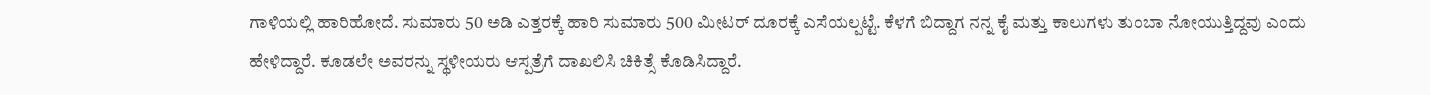ಗಾಳಿಯಲ್ಲಿ ಹಾರಿಹೋದೆ. ಸುಮಾರು 50 ಅಡಿ ಎತ್ತರಕ್ಕೆ ಹಾರಿ ಸುಮಾರು 500 ಮೀಟರ್ ದೂರಕ್ಕೆ ಎಸೆಯಲ್ಪಟ್ಟೆ. ಕೆಳಗೆ ಬಿದ್ದಾಗ ನನ್ನ ಕೈ ಮತ್ತು ಕಾಲುಗಳು ತುಂಬಾ ನೋಯುತ್ತಿದ್ದವು ಎಂದು ಹೇಳಿದ್ದಾರೆ. ಕೂಡಲೇ ಅವರನ್ನು ಸ್ಥಳೀಯರು ಆಸ್ಪತ್ರೆಗೆ ದಾಖಲಿಸಿ ಚಿಕಿತ್ಸೆ ಕೊಡಿಸಿದ್ದಾರೆ.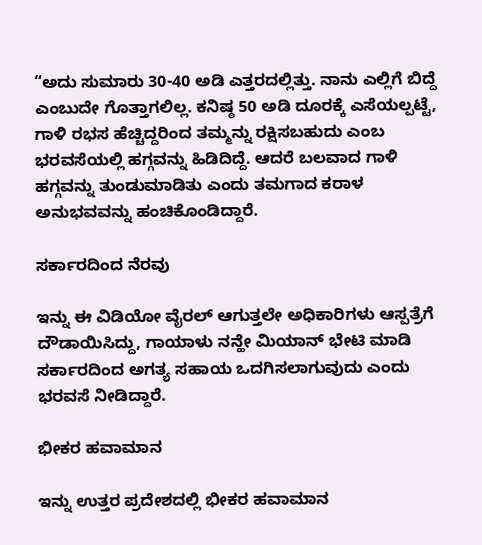“ಅದು ಸುಮಾರು 30-40 ಅಡಿ ಎತ್ತರದಲ್ಲಿತ್ತು. ನಾನು ಎಲ್ಲಿಗೆ ಬಿದ್ದೆ ಎಂಬುದೇ ಗೊತ್ತಾಗಲಿಲ್ಲ. ಕನಿಷ್ಠ 50 ಅಡಿ ದೂರಕ್ಕೆ ಎಸೆಯಲ್ಪಟ್ಟೆ, ಗಾಳಿ ರಭಸ ಹೆಚ್ಚಿದ್ದರಿಂದ ತಮ್ಮನ್ನು ರಕ್ಷಿಸಬಹುದು ಎಂಬ ಭರವಸೆಯಲ್ಲಿ ಹಗ್ಗವನ್ನು ಹಿಡಿದಿದ್ದೆ. ಆದರೆ ಬಲವಾದ ಗಾಳಿ ಹಗ್ಗವನ್ನು ತುಂಡುಮಾಡಿತು ಎಂದು ತಮಗಾದ ಕರಾಳ ಅನುಭವವನ್ನು ಹಂಚಿಕೊಂಡಿದ್ದಾರೆ.

ಸರ್ಕಾರದಿಂದ ನೆರವು

ಇನ್ನು ಈ ವಿಡಿಯೋ ವೈರಲ್ ಆಗುತ್ತಲೇ ಅಧಿಕಾರಿಗಳು ಆಸ್ಪತ್ರೆಗೆ ದೌಡಾಯಿಸಿದ್ದು, ಗಾಯಾಳು ನನ್ಹೇ ಮಿಯಾನ್ ಭೇಟಿ ಮಾಡಿ ಸರ್ಕಾರದಿಂದ ಅಗತ್ಯ ಸಹಾಯ ಒದಗಿಸಲಾಗುವುದು ಎಂದು ಭರವಸೆ ನೀಡಿದ್ದಾರೆ.

ಭೀಕರ ಹವಾಮಾನ

ಇನ್ನು ಉತ್ತರ ಪ್ರದೇಶದಲ್ಲಿ ಭೀಕರ ಹವಾಮಾನ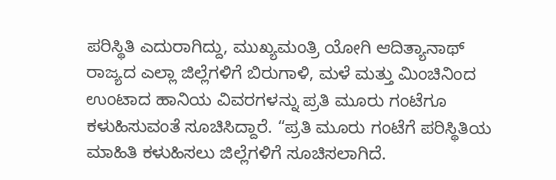ಪರಿಸ್ಥಿತಿ ಎದುರಾಗಿದ್ದು, ಮುಖ್ಯಮಂತ್ರಿ ಯೋಗಿ ಆದಿತ್ಯಾನಾಥ್ ರಾಜ್ಯದ ಎಲ್ಲಾ ಜಿಲ್ಲೆಗಳಿಗೆ ಬಿರುಗಾಳಿ, ಮಳೆ ಮತ್ತು ಮಿಂಚಿನಿಂದ ಉಂಟಾದ ಹಾನಿಯ ವಿವರಗಳನ್ನು ಪ್ರತಿ ಮೂರು ಗಂಟೆಗೂ ಕಳುಹಿಸುವಂತೆ ಸೂಚಿಸಿದ್ದಾರೆ. “ಪ್ರತಿ ಮೂರು ಗಂಟೆಗೆ ಪರಿಸ್ಥಿತಿಯ ಮಾಹಿತಿ ಕಳುಹಿಸಲು ಜಿಲ್ಲೆಗಳಿಗೆ ಸೂಚಿಸಲಾಗಿದೆ.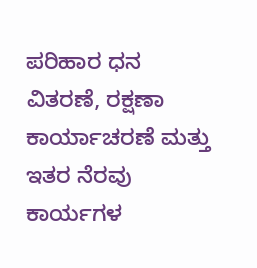ಪರಿಹಾರ ಧನ ವಿತರಣೆ, ರಕ್ಷಣಾ ಕಾರ್ಯಾಚರಣೆ ಮತ್ತು ಇತರ ನೆರವು ಕಾರ್ಯಗಳ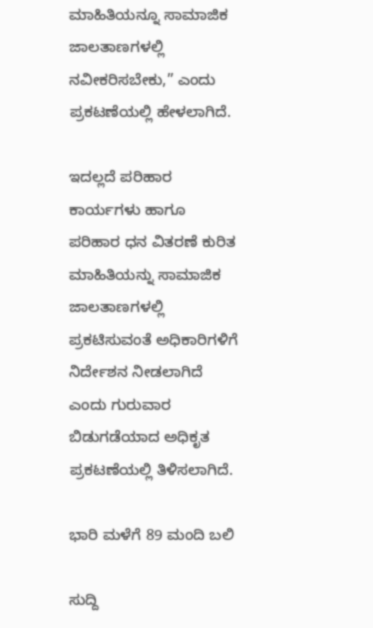ಮಾಹಿತಿಯನ್ನೂ ಸಾಮಾಜಿಕ ಜಾಲತಾಣಗಳಲ್ಲಿ ನವೀಕರಿಸಬೇಕು,” ಎಂದು ಪ್ರಕಟಣೆಯಲ್ಲಿ ಹೇಳಲಾಗಿದೆ.

ಇದಲ್ಲದೆ ಪರಿಹಾರ ಕಾರ್ಯಗಳು ಹಾಗೂ ಪರಿಹಾರ ಧನ ವಿತರಣೆ ಕುರಿತ ಮಾಹಿತಿಯನ್ನು ಸಾಮಾಜಿಕ ಜಾಲತಾಣಗಳಲ್ಲಿ ಪ್ರಕಟಿಸುವಂತೆ ಅಧಿಕಾರಿಗಳಿಗೆ ನಿರ್ದೇಶನ ನೀಡಲಾಗಿದೆ ಎಂದು ಗುರುವಾರ ಬಿಡುಗಡೆಯಾದ ಅಧಿಕೃತ ಪ್ರಕಟಣೆಯಲ್ಲಿ ತಿಳಿಸಲಾಗಿದೆ.

ಭಾರಿ ಮಳೆಗೆ 89 ಮಂದಿ ಬಲಿ

ಸುದ್ದಿ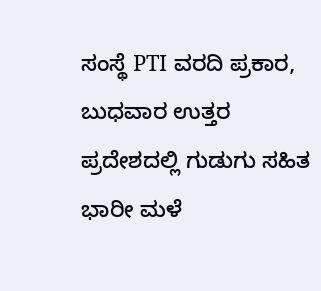ಸಂಸ್ಥೆ PTI ವರದಿ ಪ್ರಕಾರ, ಬುಧವಾರ ಉತ್ತರ ಪ್ರದೇಶದಲ್ಲಿ ಗುಡುಗು ಸಹಿತ ಭಾರೀ ಮಳೆ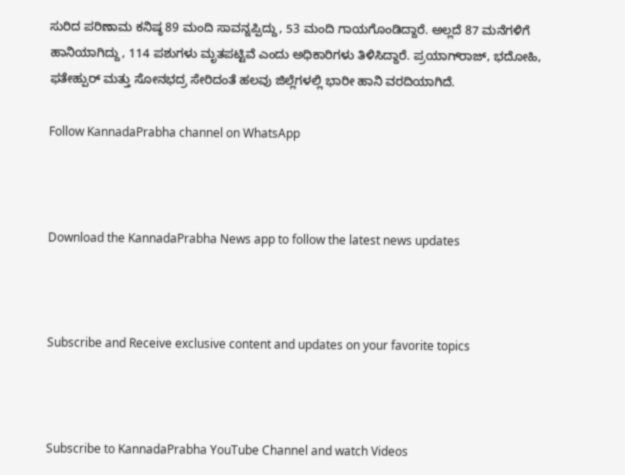ಸುರಿದ ಪರಿಣಾಮ ಕನಿಷ್ಠ 89 ಮಂದಿ ಸಾವನ್ನಪ್ಪಿದ್ದು, 53 ಮಂದಿ ಗಾಯಗೊಂಡಿದ್ದಾರೆ. ಅಲ್ಲದೆ 87 ಮನೆಗಳಿಗೆ ಹಾನಿಯಾಗಿದ್ದು, 114 ಪಶುಗಳು ಮೃತಪಟ್ಟಿವೆ ಎಂದು ಅಧಿಕಾರಿಗಳು ತಿಳಿಸಿದ್ದಾರೆ. ಪ್ರಯಾಗ್‌ರಾಜ್, ಭದೋಹಿ, ಫತೇಹ್ಪುರ್ ಮತ್ತು ಸೋನಭದ್ರ ಸೇರಿದಂತೆ ಹಲವು ಜಿಲ್ಲೆಗಳಲ್ಲಿ ಭಾರೀ ಹಾನಿ ವರದಿಯಾಗಿದೆ.

Follow KannadaPrabha channel on WhatsApp



Download the KannadaPrabha News app to follow the latest news updates



Subscribe and Receive exclusive content and updates on your favorite topics



Subscribe to KannadaPrabha YouTube Channel and watch Videos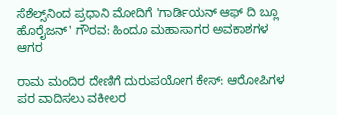ಸೆಶೆಲ್ಸ್‌ನಿಂದ ಪ್ರಧಾನಿ ಮೋದಿಗೆ 'ಗಾರ್ಡಿಯನ್ ಆಫ್ ದಿ ಬ್ಲೂ ಹೊರೈಜನ್' ಗೌರವ: ಹಿಂದೂ ಮಹಾಸಾಗರ ಅವಕಾಶಗಳ ಆಗರ

ರಾಮ ಮಂದಿರ ದೇಣಿಗೆ ದುರುಪಯೋಗ ಕೇಸ್: ಆರೋಪಿಗಳ ಪರ ವಾದಿಸಲು ವಕೀಲರ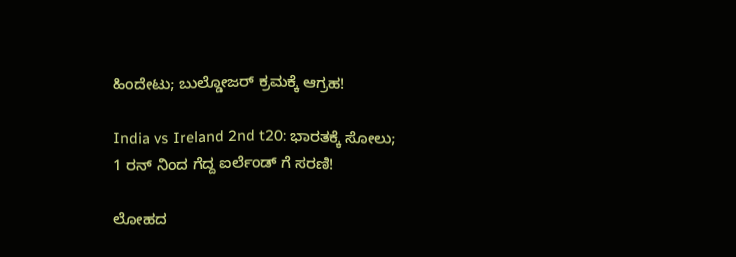ಹಿಂದೇಟು; ಬುಲ್ಡೋಜರ್ ಕ್ರಮಕ್ಕೆ ಆಗ್ರಹ!

India vs Ireland 2nd t20: ಭಾರತಕ್ಕೆ ಸೋಲು; 1 ರನ್ ನಿಂದ ಗೆದ್ದ ಐರ್ಲೆಂಡ್ ಗೆ ಸರಣಿ!

ಲೋಹದ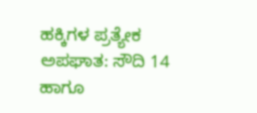ಹಕ್ಕಿಗಳ ಪ್ರತ್ಯೇಕ ಅಪಘಾತ: ಸೌದಿ 14 ಹಾಗೂ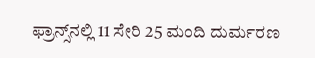ಫ್ರಾನ್ಸ್‌ನಲ್ಲಿ 11 ಸೇರಿ 25 ಮಂದಿ ದುರ್ಮರಣ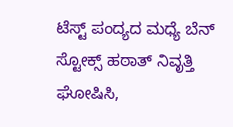ಟೆಸ್ಟ್ ಪಂದ್ಯದ ಮಧ್ಯೆ ಬೆನ್ ಸ್ಟೋಕ್ಸ್ ಹಠಾತ್ ನಿವೃತ್ತಿ ಘೋಷಿಸಿ,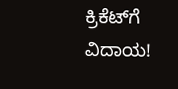ಕ್ರಿಕೆಟ್‌ಗೆ ವಿದಾಯ!